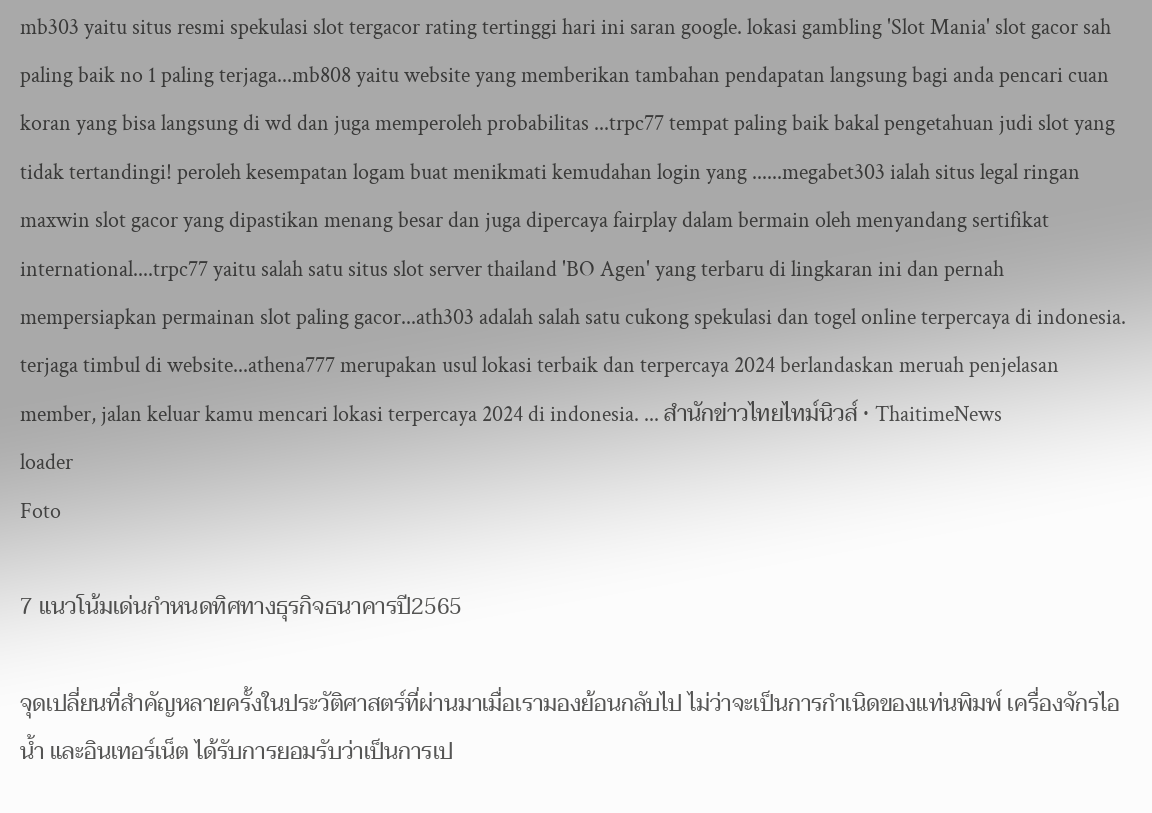mb303 yaitu situs resmi spekulasi slot tergacor rating tertinggi hari ini saran google. lokasi gambling 'Slot Mania' slot gacor sah paling baik no 1 paling terjaga...mb808 yaitu website yang memberikan tambahan pendapatan langsung bagi anda pencari cuan koran yang bisa langsung di wd dan juga memperoleh probabilitas ...trpc77 tempat paling baik bakal pengetahuan judi slot yang tidak tertandingi! peroleh kesempatan logam buat menikmati kemudahan login yang ......megabet303 ialah situs legal ringan maxwin slot gacor yang dipastikan menang besar dan juga dipercaya fairplay dalam bermain oleh menyandang sertifikat international....trpc77 yaitu salah satu situs slot server thailand 'BO Agen' yang terbaru di lingkaran ini dan pernah mempersiapkan permainan slot paling gacor...ath303 adalah salah satu cukong spekulasi dan togel online terpercaya di indonesia. terjaga timbul di website...athena777 merupakan usul lokasi terbaik dan terpercaya 2024 berlandaskan meruah penjelasan member, jalan keluar kamu mencari lokasi terpercaya 2024 di indonesia. ... สำนักข่าวไทยไทม์นิวส์ • ThaitimeNews
loader
Foto

7 แนวโน้มเด่นกำหนดทิศทางธุรกิจธนาคารปี2565

จุดเปลี่ยนที่สำคัญหลายครั้งในประวัติศาสตร์ที่ผ่านมาเมื่อเรามองย้อนกลับไป ไม่ว่าจะเป็นการกำเนิดของแท่นพิมพ์ เครื่องจักรไอน้ำ และอินเทอร์เน็ต ได้รับการยอมรับว่าเป็นการเป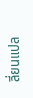ลี่ยนแปล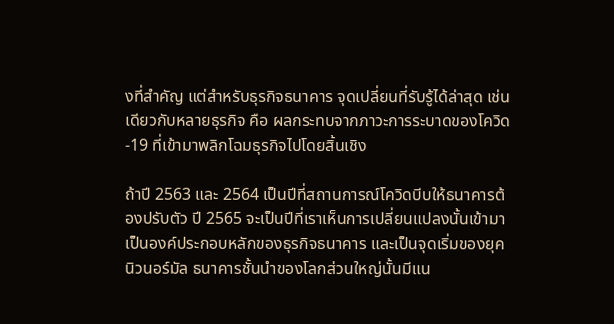งที่สำคัญ แต่สำหรับธุรกิจธนาคาร จุดเปลี่ยนที่รับรู้ได้ล่าสุด เช่นเดียวกับหลายธุรกิจ คือ ผลกระทบจากภาวะการระบาดของโควิด-19 ที่เข้ามาพลิกโฉมธุรกิจไปโดยสิ้นเชิง

ถ้าปี 2563 และ 2564 เป็นปีที่สถานการณ์โควิดบีบให้ธนาคารต้องปรับตัว ปี 2565 จะเป็นปีที่เราเห็นการเปลี่ยนแปลงนั้นเข้ามาเป็นองค์ประกอบหลักของธุรกิจธนาคาร และเป็นจุดเริ่มของยุคนิวนอร์มัล ธนาคารชั้นนำของโลกส่วนใหญ่นั้นมีแน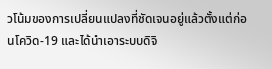วโน้มของการเปลี่ยนแปลงที่ชัดเจนอยู่แล้วตั้งแต่ก่อนโควิด-19 และได้นำเอาระบบดิจิ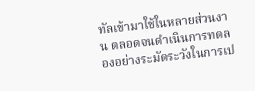ทัลเข้ามาใช้ในหลายส่วนงาน ตลอดจนดำเนินการทดลองอย่างระมัดระวังในการเป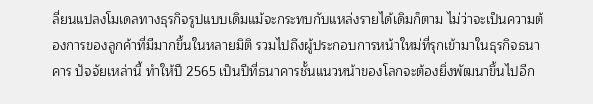ลี่ยนแปลงโมเดลทางธุรกิจรูปแบบเดิมแม้จะกระทบกับแหล่งรายได้เดิมก็ตาม ไม่ว่าจะเป็นความต้องการของลูกค้าที่มีมากขึ้นในหลายมิติ รวมไปถึงผู้ประกอบการหน้าใหม่ที่รุกเข้ามาในธุรกิจธนาคาร ปัจจัยเหล่านี้ ทำให้ปี 2565 เป็นปีที่ธนาคารชั้นแนวหน้าของโลกจะต้องยิ่งพัฒนาขึ้นไปอีก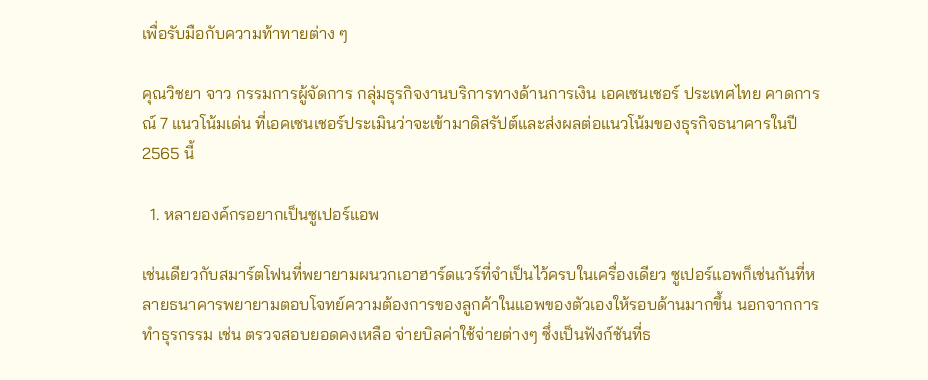เพื่อรับมือกับความท้าทายต่าง ๆ

คุณวิชยา จาว กรรมการผู้จัดการ กลุ่มธุรกิจงานบริการทางด้านการเงิน เอคเซนเชอร์ ประเทศไทย คาดการณ์ 7 แนวโน้มเด่น ที่เอคเซนเชอร์ประเมินว่าจะเข้ามาดิสรัปต์และส่งผลต่อแนวโน้มของธุรกิจธนาคารในปี 2565 นี้

  1. หลายองค์กรอยากเป็นซูเปอร์แอพ

เช่นเดียวกับสมาร์ตโฟนที่พยายามผนวกเอาฮาร์ดแวร์ที่จำเป็นไว้ครบในเครื่องเดียว ซูเปอร์แอพก็เช่นกันที่หลายธนาคารพยายามตอบโจทย์ความต้องการของลูกค้าในแอพของตัวเองให้รอบด้านมากขึ้น นอกจากการทำธุรกรรม เช่น ตรวจสอบยอดคงเหลือ จ่ายบิลค่าใช้จ่ายต่างๆ ซึ่งเป็นฟังก์ชันที่ธ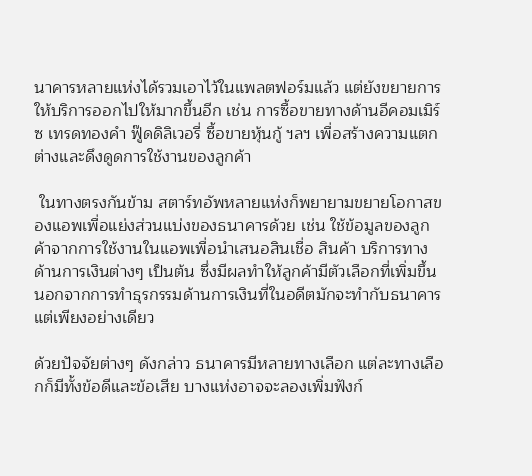นาคารหลายแห่งได้รวมเอาไว้ในแพลตฟอร์มแล้ว แต่ยังขยายการให้บริการออกไปให้มากขึ้นอีก เช่น การซื้อขายทางด้านอีคอมเมิร์ซ เทรดทองคำ ฟู๊ดดิลิเวอรี่ ซื้อขายหุ้นกู้ ฯลฯ เพื่อสร้างความแตกต่างและดึงดูดการใช้งานของลูกค้า

 ในทางตรงกันข้าม สตาร์ทอัพหลายแห่งก็พยายามขยายโอกาสของแอพเพื่อแย่งส่วนแบ่งของธนาคารด้วย เช่น ใช้ข้อมูลของลูกค้าจากการใช้งานในแอพเพื่อนำเสนอสินเชื่อ สินค้า บริการทางด้านการเงินต่างๆ เป็นต้น ซึ่งมีผลทำให้ลูกค้ามีตัวเลือกที่เพิ่มขึ้น นอกจากการทำธุรกรรมด้านการเงินที่ในอดีตมักจะทำกับธนาคารแต่เพียงอย่างเดียว

ด้วยปัจจัยต่างๆ ดังกล่าว ธนาคารมีหลายทางเลือก แต่ละทางเลือกก็มีทั้งข้อดีและข้อเสีย บางแห่งอาจจะลองเพิ่มฟังก์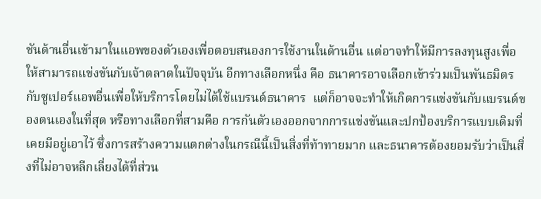ชันด้านอื่นเข้ามาในแอพของตัวเองเพื่อตอบสนองการใช้งานในด้านอื่น แต่อาจทำให้มีการลงทุนสูงเพื่อให้สามารถแข่งขันกับเจ้าตลาดในปัจจุบัน อีกทางเลือกหนึ่ง คือ ธนาคารอาจเลือกเข้าร่วมเป็นพันธมิตรกับซูเปอร์แอพอื่นเพื่อให้บริการโดยไม่ได้ใช้แบรนด์ธนาคาร  แต่ก็อาจจะทำให้เกิดการแข่งขันกับแบรนด์ของตนเองในที่สุด หรือทางเลือกที่สามคือ การกันตัวเองออกจากการแข่งขันและปกป้องบริการแบบเดิมที่เคยมีอยู่เอาไว้ ซึ่งการสร้างความแตกต่างในกรณีนี้เป็นสิ่งที่ท้าทายมาก และธนาคารต้องยอมรับว่าเป็นสิ่งที่ไม่อาจหลีกเลี่ยงได้ที่ส่วน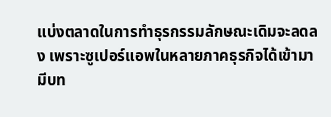แบ่งตลาดในการทำธุรกรรมลักษณะเดิมจะลดลง เพราะซูเปอร์แอพในหลายภาคธุรกิจได้เข้ามามีบท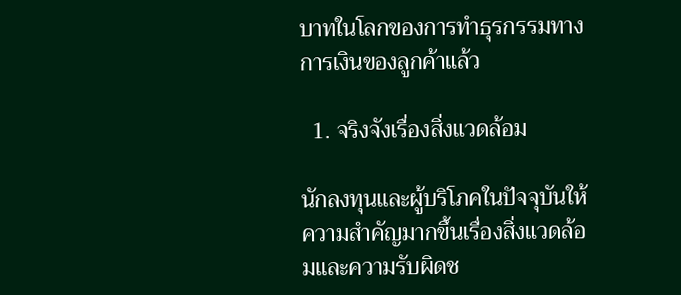บาทในโลกของการทำธุรกรรมทางการเงินของลูกค้าแล้ว

  1. จริงจังเรื่องสิ่งแวดล้อม

นักลงทุนและผู้บริโภคในปัจจุบันให้ความสำคัญมากขึ้นเรื่องสิ่งแวดล้อมและความรับผิดช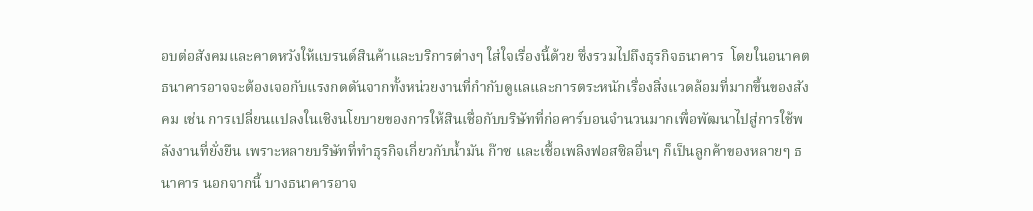อบต่อสังคมและคาดหวังให้แบรนด์สินค้าและบริการต่างๆ ใส่ใจเรื่องนี้ด้วย ซึ่งรวมไปถึงธุรกิจธนาคาร  โดยในอนาคต ธนาคารอาจจะต้องเจอกับแรงกดดันจากทั้งหน่วยงานที่กำกับดูแลและการตระหนักเรื่องสิ่งแวดล้อมที่มากขึ้นของสังคม เช่น การเปลี่ยนแปลงในเชิงนโยบายของการให้สินเชื่อกับบริษัทที่ก่อคาร์บอนจำนวนมากเพื่อพัฒนาไปสู่การใช้พลังงานที่ยั่งยืน เพราะหลายบริษัทที่ทำธุรกิจเกี่ยวกับน้ำมัน ก๊าซ และเชื้อเพลิงฟอสซิลอื่นๆ ก็เป็นลูกค้าของหลายๆ ธนาคาร นอกจากนี้ บางธนาคารอาจ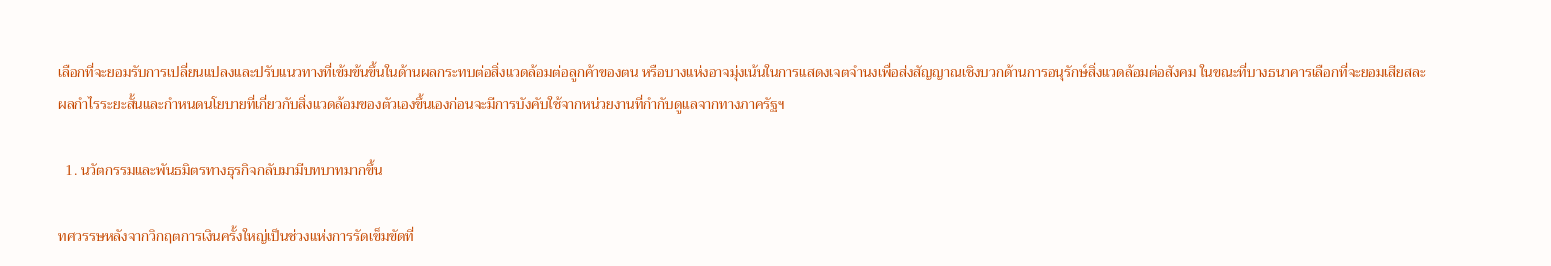เลือกที่จะยอมรับการเปลี่ยนแปลงและปรับแนวทางที่เข้มข้นขึ้นในด้านผลกระทบต่อสิ่งแวดล้อมต่อลูกค้าของตน หรือบางแห่งอาจมุ่งเน้นในการแสดงเจตจำนงเพื่อส่งสัญญาณเชิงบวกด้านการอนุรักษ์สิ่งแวดล้อมต่อสังคม ในขณะที่บางธนาคารเลือกที่จะยอมเสียสละผลกำไรระยะสั้นและกำหนดนโยบายที่เกี่ยวกับสิ่งแวดล้อมของตัวเองขึ้นเองก่อนจะมีการบังคับใช้จากหน่วยงานที่กำกับดูแลจากทางภาครัฐฯ

  1. นวัตกรรมและพันธมิตรทางธุรกิจกลับมามีบทบาทมากขึ้น

ทศวรรษหลังจากวิกฤตการเงินครั้งใหญ่เป็นช่วงแห่งการรัดเข็มขัดที่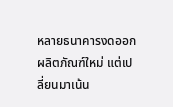หลายธนาคารงดออกผลิตภัณฑ์ใหม่ แต่เปลี่ยนมาเน้น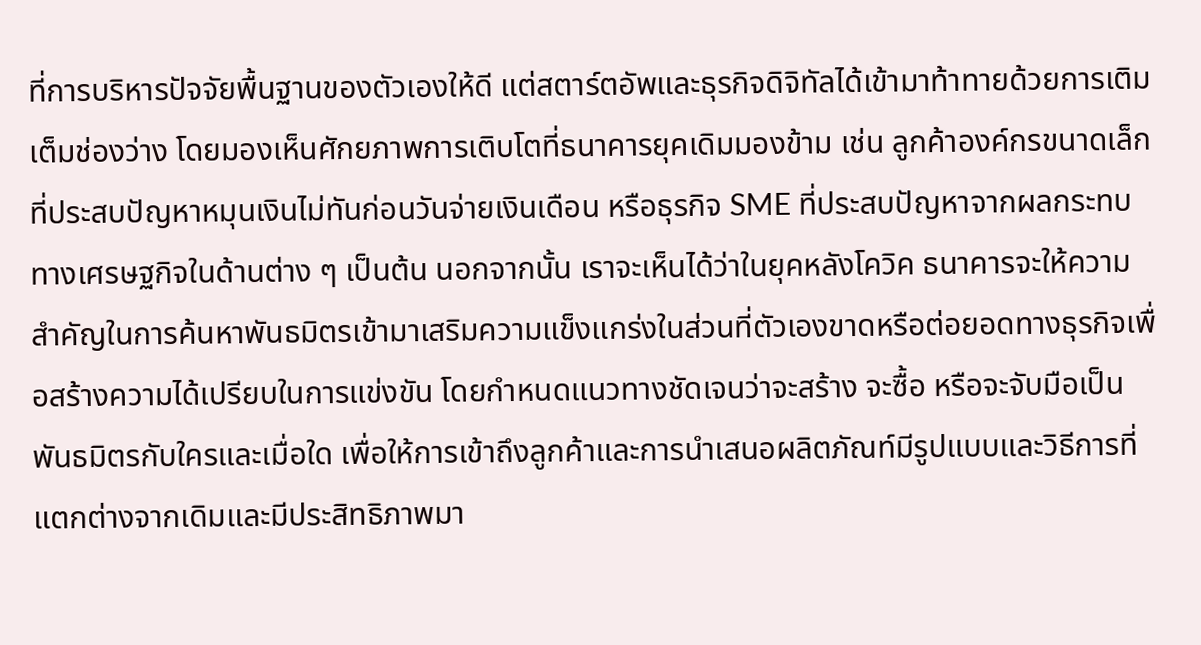ที่การบริหารปัจจัยพื้นฐานของตัวเองให้ดี แต่สตาร์ตอัพและธุรกิจดิจิทัลได้เข้ามาท้าทายด้วยการเติมเต็มช่องว่าง โดยมองเห็นศักยภาพการเติบโตที่ธนาคารยุคเดิมมองข้าม เช่น ลูกค้าองค์กรขนาดเล็กที่ประสบปัญหาหมุนเงินไม่ทันก่อนวันจ่ายเงินเดือน หรือธุรกิจ SME ที่ประสบปัญหาจากผลกระทบทางเศรษฐกิจในด้านต่าง ๆ เป็นต้น นอกจากนั้น เราจะเห็นได้ว่าในยุคหลังโควิค ธนาคารจะให้ความสำคัญในการค้นหาพันธมิตรเข้ามาเสริมความแข็งแกร่งในส่วนที่ตัวเองขาดหรือต่อยอดทางธุรกิจเพื่อสร้างความได้เปรียบในการแข่งขัน โดยกำหนดแนวทางชัดเจนว่าจะสร้าง จะซื้อ หรือจะจับมือเป็นพันธมิตรกับใครและเมื่อใด เพื่อให้การเข้าถึงลูกค้าและการนำเสนอผลิตภัณท์มีรูปแบบและวิธีการที่แตกต่างจากเดิมและมีประสิทธิภาพมา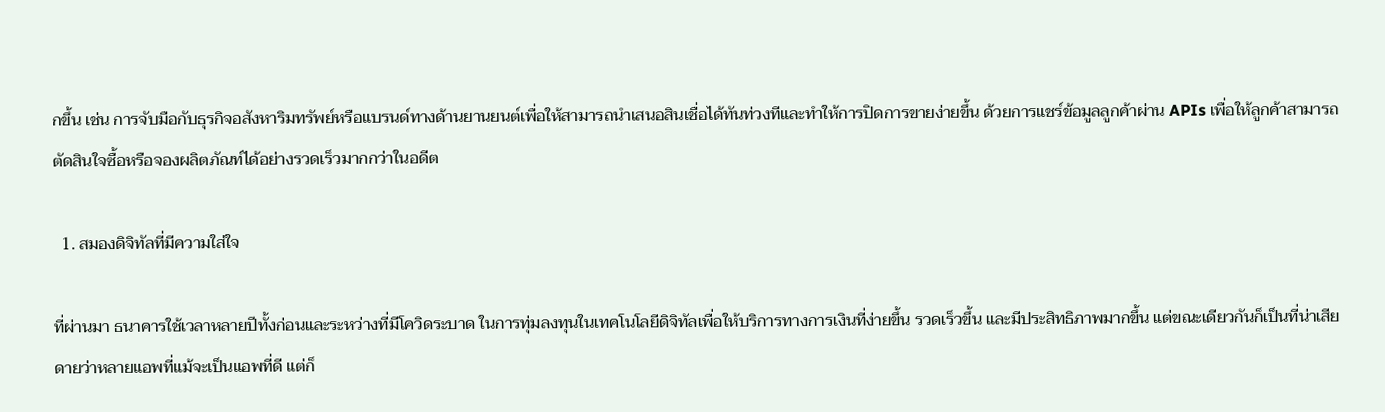กขึ้น เช่น การจับมือกับธุรกิจอสังหาริมทรัพย์หรือแบรนด์ทางด้านยานยนต์เพื่อให้สามารถนำเสนอสินเชื่อได้ทันท่วงทีและทำให้การปิดการขายง่ายขึ้น ด้วยการแชร์ข้อมูลลูกค้าผ่าน APIs เพื่อให้ลูกค้าสามารถตัดสินใจซื้อหรือจองผลิตภัณท์ได้อย่างรวดเร็วมากกว่าในอดีต

  1. สมองดิจิทัลที่มีความใส่ใจ

ที่ผ่านมา ธนาคารใช้เวลาหลายปีทั้งก่อนและระหว่างที่มีโควิดระบาด ในการทุ่มลงทุนในเทคโนโลยีดิจิทัลเพื่อให้บริการทางการเงินที่ง่ายขึ้น รวดเร็วขึ้น และมีประสิทธิภาพมากขึ้น แต่ขณะเดียวกันก็เป็นที่น่าเสียดายว่าหลายแอพที่แม้จะเป็นแอพที่ดี แต่ก็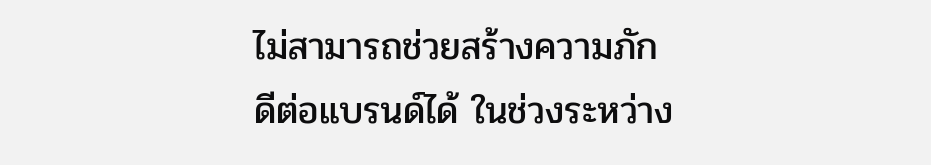ไม่สามารถช่วยสร้างความภักดีต่อแบรนด์ได้ ในช่วงระหว่าง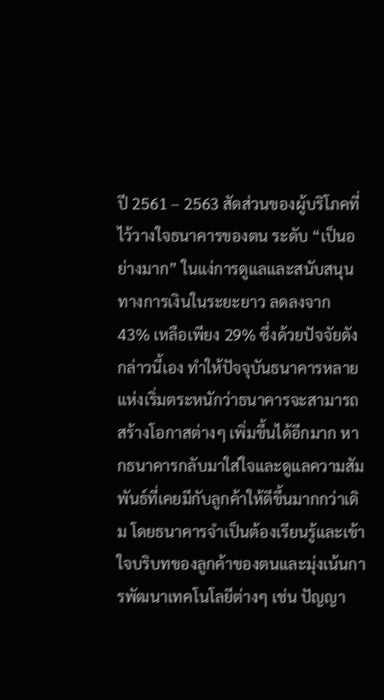ปี 2561 – 2563 สัดส่วนของผู้บริโภคที่ไว้วางใจธนาคารของตน ระดับ “เป็นอย่างมาก” ในแง่การดูแลและสนับสนุนทางการเงินในระยะยาว ลดลงจาก 43% เหลือเพียง 29% ซึ่งด้วยปัจจัยดังกล่าวนี้เอง ทำให้ปัจจุบันธนาคารหลายแห่งเริ่มตระหนักว่าธนาคารจะสามารถสร้างโอกาสต่างๆ เพิ่มขึ้นได้อีกมาก หากธนาคารกลับมาใส่ใจและดูแลความสัมพันธ์ที่เคยมีกับลูกค้าให้ดีขึ้นมากกว่าเดิม โดยธนาคารจำเป็นต้องเรียนรู้และเข้าใจบริบทของลูกค้าของตนและมุ่งเน้นการพัฒนาเทคโนโลยีต่างๆ เช่น ปัญญา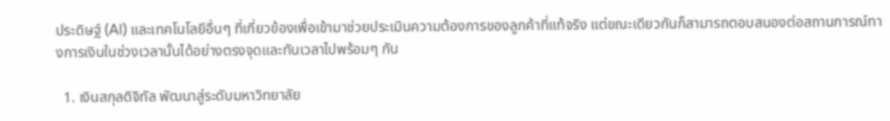ประดิษฐ์ (AI) และเทคโนโลยีอื่นๆ ที่เกี่ยวข้องเพื่อเข้ามาช่วยประเมินความต้องการของลูกค้าที่แท้จริง แต่ขณะเดียวกันก็สามารถตอบสนองต่อสถานการณ์ทางการเงินในช่วงเวลานั้นได้อย่างตรงจุดและทันเวลาไปพร้อมๆ กัน

  1. เงินสกุลดิจิทัล พัฒนาสู่ระดับมหาวิทยาลัย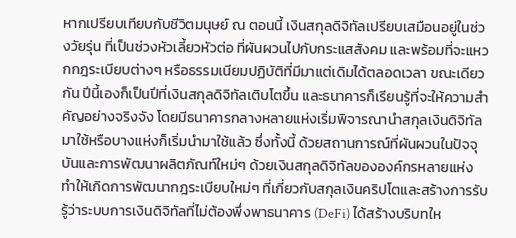หากเปรียบเทียบกับชีวิตมนุษย์ ณ ตอนนี้ เงินสกุลดิจิทัลเปรียบเสมือนอยู่ในช่วงวัยรุ่น ที่เป็นช่วงหัวเลี้ยวหัวต่อ ที่ผันผวนไปกับกระแสสังคม และพร้อมที่จะแหวกกฎระเบียบต่างๆ หรือธรรมเนียมปฏิบัติที่มีมาแต่เดิมได้ตลอดเวลา ขณะเดียวกัน ปีนี้เองก็เป็นปีที่เงินสกุลดิจิทัลเติบโตขึ้น และธนาคารก็เรียนรู้ที่จะให้ความสำคัญอย่างจริงจัง โดยมีธนาคารกลางหลายแห่งเริ่มพิจารณานำสกุลเงินดิจิทัลมาใช้หรือบางแห่งก็เริ่มนำมาใช้แล้ว ซึ่งทั้งนี้ ด้วยสถานการณ์ที่ผันผวนในปัจจุบันและการพัฒนาผลิตภัณท์ใหม่ๆ ด้วยเงินสกุลดิจิทัลขององค์กรหลายแห่ง ทำให้เกิดการพัฒนากฎระเบียบใหม่ๆ ที่เกี่ยวกับสกุลเงินคริปโตและสร้างการรับรู้ว่าระบบการเงินดิจิทัลที่ไม่ต้องพึ่งพาธนาคาร (DeFi) ได้สร้างบริบทให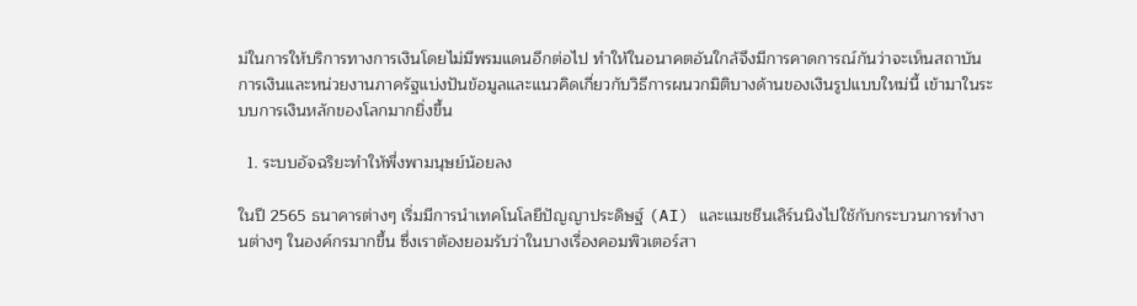ม่ในการให้บริการทางการเงินโดยไม่มีพรมแดนอีกต่อไป ทำให้ในอนาคตอันใกล้จึงมีการคาดการณ์กันว่าจะเห็นสถาบันการเงินและหน่วยงานภาครัฐแบ่งปันข้อมูลและแนวคิดเกี่ยวกับวิธีการผนวกมิติบางด้านของเงินรูปแบบใหม่นี้ เข้ามาในระบบการเงินหลักของโลกมากยิ่งขึ้น

  1. ระบบอัจฉริยะทำให้พึ่งพามนุษย์น้อยลง

ในปี 2565 ธนาคารต่างๆ เริ่มมีการนำเทคโนโลยีปัญญาประดิษฐ์ (AI) และแมชชีนเลิร์นนิงไปใช้กับกระบวนการทำงานต่างๆ ในองค์กรมากขึ้น ซึ่งเราต้องยอมรับว่าในบางเรื่องคอมพิวเตอร์สา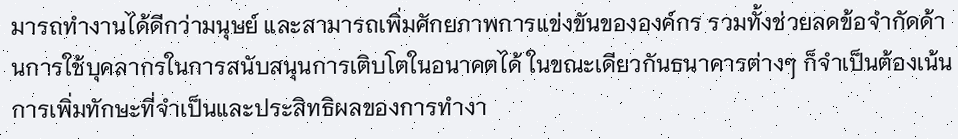มารถทำงานได้ดีกว่ามนุษย์ และสามารถเพิ่มศักยภาพการแข่งขันขององค์กร รวมทั้งช่วยลดข้อจำกัดด้านการใช้บุคลากรในการสนับสนุนการเติบโตในอนาคตได้ ในขณะเดียวกันธนาคารต่างๆ ก็จำเป็นต้องเน้นการเพิ่มทักษะที่จำเป็นและประสิทธิผลของการทำงา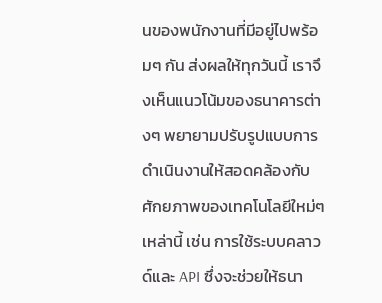นของพนักงานที่มีอยู่ไปพร้อมๆ กัน ส่งผลให้ทุกวันนี้ เราจึงเห็นแนวโน้มของธนาคารต่างๆ พยายามปรับรูปแบบการดำเนินงานให้สอดคล้องกับศักยภาพของเทคโนโลยีใหม่ๆ เหล่านี้ เช่น การใช้ระบบคลาวด์และ API ซึ่งจะช่วยให้ธนา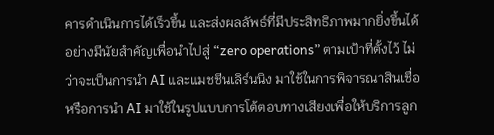คารดำเนินการได้เร็วขึ้น และส่งผลลัพธ์ที่มีประสิทธิภาพมากยิ่งขึ้นได้อย่างมีนัยสำคัญเพื่อนำไปสู่ “zero operations” ตามเป้าที่ตั้งไว้ ไม่ว่าจะเป็นการนำ AI และแมชชีนเลิร์นนิง มาใช้ในการพิจารณาสินเชื่อ หรือการนำ AI มาใช้ในรูปแบบการโต้ตอบทางเสียงเพื่อให้บริการลูก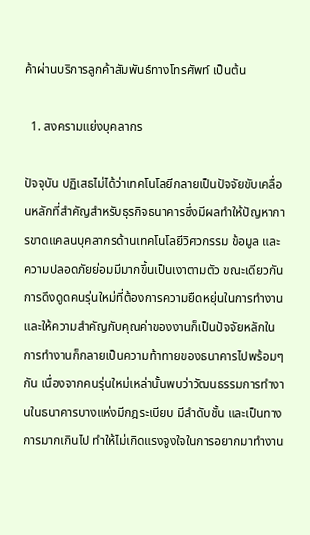ค้าผ่านบริการลูกค้าสัมพันธ์ทางโทรศัพท์ เป็นต้น

  1. สงครามแย่งบุคลากร

ปัจจุบัน ปฏิเสธไม่ได้ว่าเทคโนโลยีกลายเป็นปัจจัยขับเคลื่อนหลักที่สำคัญสำหรับธุรกิจธนาคารซึ่งมีผลทำให้ปัญหาการขาดแคลนบุคลากรด้านเทคโนโลยีวิศวกรรม ข้อมูล และความปลอดภัยย่อมมีมากขึ้นเป็นเงาตามตัว ขณะเดียวกัน การดึงดูดคนรุ่นใหม่ที่ต้องการความยืดหยุ่นในการทำงานและให้ความสำคัญกับคุณค่าของงานก็เป็นปัจจัยหลักในการทำงานก็กลายเป็นความท้าทายของธนาคารไปพร้อมๆ กัน เนื่องจากคนรุ่นใหม่เหล่านั้นพบว่าวัฒนธรรมการทำงานในธนาคารบางแห่งมีกฎระเบียบ มีลำดับชั้น และเป็นทางการมากเกินไป ทำให้ไม่เกิดแรงจูงใจในการอยากมาทำงาน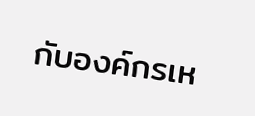กับองค์กรเห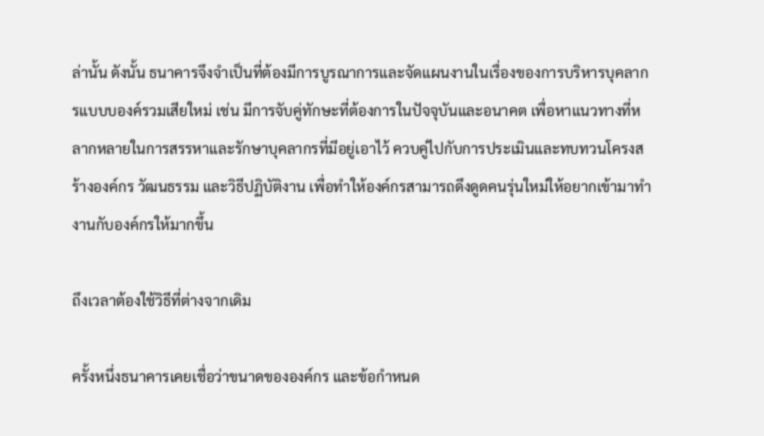ล่านั้น ดังนั้น ธนาคารจึงจำเป็นที่ต้องมีการบูรณาการและจัดแผนงานในเรื่องของการบริหารบุคลากรแบบบองค์รวมเสียใหม่ เช่น มีการจับคู่ทักษะที่ต้องการในปัจจุบันและอนาคต เพื่อหาแนวทางที่หลากหลายในการสรรหาและรักษาบุคลากรที่มีอยู่เอาไว้ ควบคู่ไปกับการประเมินและทบทวนโครงสร้างองค์กร วัฒนธรรม และวิธีปฏิบัติงาน เพื่อทำให้องค์กรสามารถดึงดูดคนรุ่นใหม่ให้อยากเข้ามาทำงานกับองค์กรให้มากขึ้น

ถึงเวลาต้องใช้วิธีที่ต่างจากเดิม

ครั้งหนึ่งธนาคารเคยเชื่อว่าขนาดขององค์กร และข้อกำหนด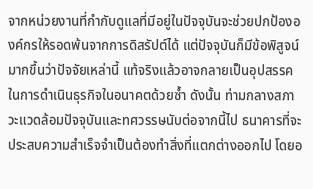จากหน่วยงานที่กำกับดูแลที่มีอยู่ในปัจจุบันจะช่วยปกป้ององค์กรให้รอดพ้นจากการดิสรัปต์ได้ แต่ปัจจุบันก็มีข้อพิสูจน์มากขึ้นว่าปัจจัยเหล่านี้ แท้จริงแล้วอาจกลายเป็นอุปสรรคในการดำเนินธุรกิจในอนาคตด้วยซ้ำ ดังนั้น ท่ามกลางสภาวะแวดล้อมปัจจุบันและทศวรรษนับต่อจากนี้ไป ธนาคารที่จะประสบความสำเร็จจำเป็นต้องทำสิ่งที่แตกต่างออกไป โดยอ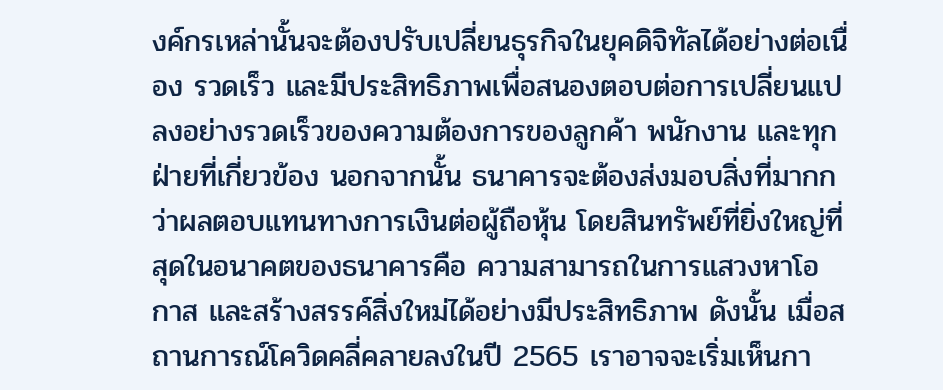งค์กรเหล่านั้นจะต้องปรับเปลี่ยนธุรกิจในยุคดิจิทัลได้อย่างต่อเนื่อง รวดเร็ว และมีประสิทธิภาพเพื่อสนองตอบต่อการเปลี่ยนแปลงอย่างรวดเร็วของความต้องการของลูกค้า พนักงาน และทุกฝ่ายที่เกี่ยวข้อง นอกจากนั้น ธนาคารจะต้องส่งมอบสิ่งที่มากกว่าผลตอบแทนทางการเงินต่อผู้ถือหุ้น โดยสินทรัพย์ที่ยิ่งใหญ่ที่สุดในอนาคตของธนาคารคือ ความสามารถในการแสวงหาโอกาส และสร้างสรรค์สิ่งใหม่ได้อย่างมีประสิทธิภาพ ดังนั้น เมื่อสถานการณ์โควิดคลี่คลายลงในปี 2565 เราอาจจะเริ่มเห็นกา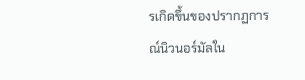รเกิดขึ้นของปรากฏการณ์นิวนอร์มัลใน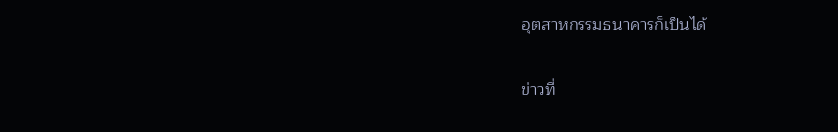อุตสาหกรรมธนาคารก็เป็นได้

ข่าวที่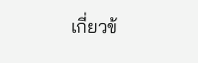เกี่ยวข้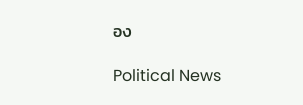อง

Political News